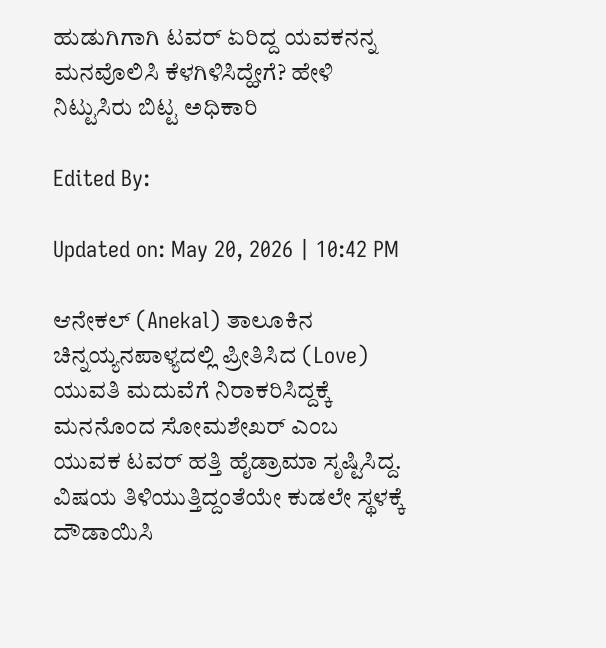ಹುಡುಗಿಗಾಗಿ ಟವರ್ ಏರಿದ್ದ ಯವಕನನ್ನ ಮನವೊಲಿಸಿ ಕೆಳಗಿಳಿಸಿದ್ಹೇಗೆ? ಹೇಳಿ ನಿಟ್ಟುಸಿರು ಬಿಟ್ಟ ಅಧಿಕಾರಿ

Edited By:

Updated on: May 20, 2026 | 10:42 PM

ಆನೇಕಲ್ (Anekal) ತಾಲೂಕಿನ ಚಿನ್ನಯ್ಯನಪಾಳ್ಯದಲ್ಲಿ ಪ್ರೀತಿಸಿದ (Love) ಯುವತಿ ಮದುವೆಗೆ ನಿರಾಕರಿಸಿದ್ದಕ್ಕೆ ಮನನೊಂದ ಸೋಮಶೇಖರ್ ಎಂಬ ಯುವಕ ಟವರ್ ಹತ್ತಿ ಹೈಡ್ರಾಮಾ ಸೃಷ್ಟಿಸಿದ್ದ. ವಿಷಯ ತಿಳಿಯುತ್ತಿದ್ದಂತೆಯೇ ಕುಡಲೇ ಸ್ಥಳಕ್ಕೆ ದೌಡಾಯಿಸಿ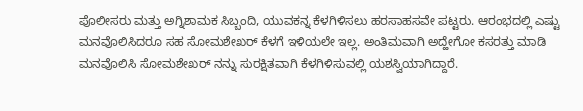ಪೊಲೀಸರು ಮತ್ತು ಅಗ್ನಿಶಾಮಕ ಸಿಬ್ಬಂದಿ, ಯುವಕನ್ನ ಕೆಳಗಿಳಿಸಲು ಹರಸಾಹಸವೇ ಪಟ್ಟರು. ಆರಂಭದಲ್ಲಿ ಎಷ್ಟು ಮನವೊಲಿಸಿದರೂ ಸಹ ಸೋಮಶೇಖರ್ ಕೆಳಗೆ ಇಳಿಯಲೇ ಇಲ್ಲ. ಅಂತಿಮವಾಗಿ ಅದ್ಹೇಗೋ ಕಸರತ್ತು ಮಾಡಿ ಮನವೊಲಿಸಿ ಸೋಮಶೇಖರ್ ನನ್ನು ಸುರಕ್ಷಿತವಾಗಿ ಕೆಳಗಿಳಿಸುವಲ್ಲಿ ಯಶಸ್ವಿಯಾಗಿದ್ದಾರೆ.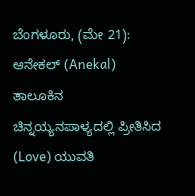ಬೆಂಗಳೂರು, (ಮೇ 21): ಆನೇಕಲ್ (Anekal) ತಾಲೂಕಿನ ಚಿನ್ನಯ್ಯನಪಾಳ್ಯದಲ್ಲಿ ಪ್ರೀತಿಸಿದ (Love) ಯುವತಿ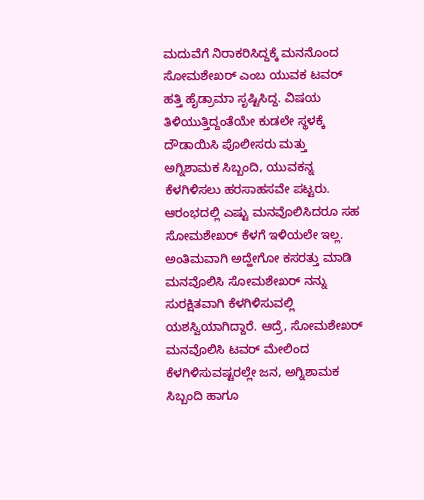ಮದುವೆಗೆ ನಿರಾಕರಿಸಿದ್ದಕ್ಕೆ ಮನನೊಂದ ಸೋಮಶೇಖರ್ ಎಂಬ ಯುವಕ ಟವರ್ ಹತ್ತಿ ಹೈಡ್ರಾಮಾ ಸೃಷ್ಟಿಸಿದ್ದ. ವಿಷಯ ತಿಳಿಯುತ್ತಿದ್ದಂತೆಯೇ ಕುಡಲೇ ಸ್ಥಳಕ್ಕೆ ದೌಡಾಯಿಸಿ ಪೊಲೀಸರು ಮತ್ತು ಅಗ್ನಿಶಾಮಕ ಸಿಬ್ಬಂದಿ, ಯುವಕನ್ನ ಕೆಳಗಿಳಿಸಲು ಹರಸಾಹಸವೇ ಪಟ್ಟರು. ಆರಂಭದಲ್ಲಿ ಎಷ್ಟು ಮನವೊಲಿಸಿದರೂ ಸಹ ಸೋಮಶೇಖರ್ ಕೆಳಗೆ ಇಳಿಯಲೇ ಇಲ್ಲ. ಅಂತಿಮವಾಗಿ ಅದ್ಹೇಗೋ ಕಸರತ್ತು ಮಾಡಿ ಮನವೊಲಿಸಿ ಸೋಮಶೇಖರ್ ನನ್ನು ಸುರಕ್ಷಿತವಾಗಿ ಕೆಳಗಿಳಿಸುವಲ್ಲಿ ಯಶಸ್ವಿಯಾಗಿದ್ದಾರೆ. ಆದ್ರೆ, ಸೋಮಶೇಖರ್ ಮನವೊಲಿಸಿ ಟವರ್ ಮೇಲಿಂದ ಕೆಳಗಿಳಿಸುವಷ್ಟರಲ್ಲೇ ಜನ, ಅಗ್ನಿಶಾಮಕ ಸಿಬ್ಬಂದಿ ಹಾಗೂ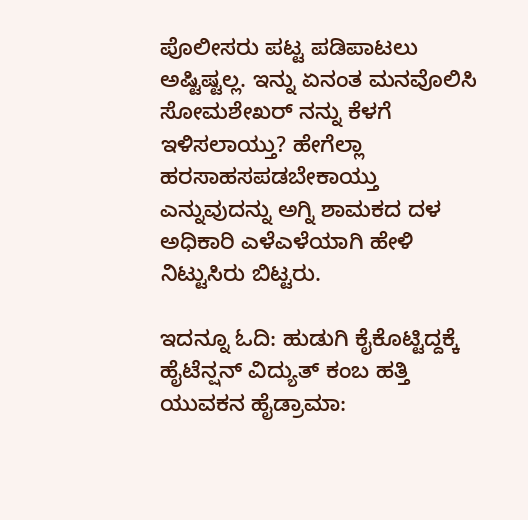ಪೊಲೀಸರು ಪಟ್ಟ ಪಡಿಪಾಟಲು ಅಷ್ಟಿಷ್ಟಲ್ಲ. ಇನ್ನು ಏನಂತ ಮನವೊಲಿಸಿ ಸೋಮಶೇಖರ್ ನನ್ನು ಕೆಳಗೆ ಇಳಿಸಲಾಯ್ತು? ಹೇಗೆಲ್ಲಾ ಹರಸಾಹಸಪಡಬೇಕಾಯ್ತು ಎನ್ನುವುದನ್ನು ಅಗ್ನಿ ಶಾಮಕದ ದಳ ಅಧಿಕಾರಿ ಎಳೆಎಳೆಯಾಗಿ ಹೇಳಿ ನಿಟ್ಟುಸಿರು ಬಿಟ್ಟರು.

ಇದನ್ನೂ ಓದಿ: ಹುಡುಗಿ ಕೈಕೊಟ್ಟಿದ್ದಕ್ಕೆ ಹೈಟೆನ್ಷನ್ ವಿದ್ಯುತ್ ಕಂಬ ಹತ್ತಿ ಯುವಕನ ಹೈಡ್ರಾಮಾ: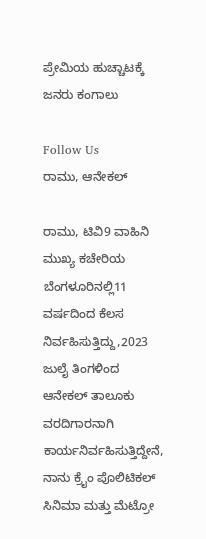ಪ್ರೇಮಿಯ ಹುಚ್ಚಾಟಕ್ಕೆ ಜನರು ಕಂಗಾಲು

Follow Us
ರಾಮು, ಆನೇಕಲ್

ರಾಮು, ಟಿವಿ9 ವಾಹಿನಿ ಮುಖ್ಯ ಕಚೇರಿಯ ಬೆಂಗಳೂರಿನಲ್ಲಿ11 ವರ್ಷದಿಂದ ಕೆಲಸ ನಿರ್ವಹಿಸುತ್ತಿದ್ದು,2023 ಜುಲೈ ತಿಂಗಳಿಂದ ಆನೇಕಲ್ ತಾಲೂಕು ವರದಿಗಾರನಾಗಿ ಕಾರ್ಯನಿರ್ವಹಿಸುತ್ತಿದ್ದೇನೆ, ನಾನು ಕ್ರೈಂ ಪೊಲಿಟಿಕಲ್ ಸಿನಿಮಾ ಮತ್ತು ಮೆಟ್ರೋ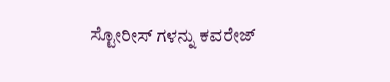ಸ್ಟೋರೀಸ್ ಗಳನ್ನು ಕವರೇಜ್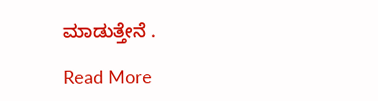ಮಾಡುತ್ತೇನೆ .

Read More